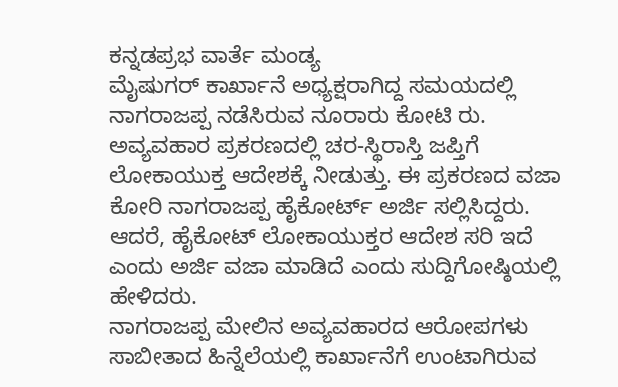ಕನ್ನಡಪ್ರಭ ವಾರ್ತೆ ಮಂಡ್ಯ
ಮೈಷುಗರ್ ಕಾರ್ಖಾನೆ ಅಧ್ಯಕ್ಷರಾಗಿದ್ದ ಸಮಯದಲ್ಲಿ ನಾಗರಾಜಪ್ಪ ನಡೆಸಿರುವ ನೂರಾರು ಕೋಟಿ ರು. ಅವ್ಯವಹಾರ ಪ್ರಕರಣದಲ್ಲಿ ಚರ-ಸ್ಥಿರಾಸ್ತಿ ಜಪ್ತಿಗೆ ಲೋಕಾಯುಕ್ತ ಆದೇಶಕ್ಕೆ ನೀಡುತ್ತು. ಈ ಪ್ರಕರಣದ ವಜಾ ಕೋರಿ ನಾಗರಾಜಪ್ಪ ಹೈಕೋರ್ಟ್ ಅರ್ಜಿ ಸಲ್ಲಿಸಿದ್ದರು. ಆದರೆ, ಹೈಕೋಟ್ ಲೋಕಾಯುಕ್ತರ ಆದೇಶ ಸರಿ ಇದೆ ಎಂದು ಅರ್ಜಿ ವಜಾ ಮಾಡಿದೆ ಎಂದು ಸುದ್ದಿಗೋಷ್ಠಿಯಲ್ಲಿ ಹೇಳಿದರು.
ನಾಗರಾಜಪ್ಪ ಮೇಲಿನ ಅವ್ಯವಹಾರದ ಆರೋಪಗಳು ಸಾಬೀತಾದ ಹಿನ್ನೆಲೆಯಲ್ಲಿ ಕಾರ್ಖಾನೆಗೆ ಉಂಟಾಗಿರುವ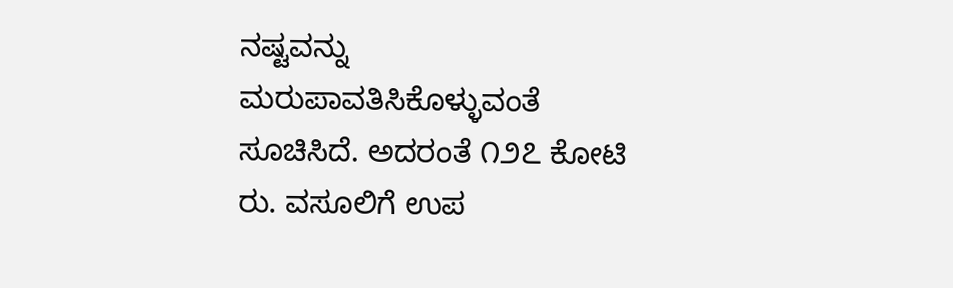ನಷ್ಟವನ್ನು ಮರುಪಾವತಿಸಿಕೊಳ್ಳುವಂತೆ ಸೂಚಿಸಿದೆ. ಅದರಂತೆ ೧೨೭ ಕೋಟಿ ರು. ವಸೂಲಿಗೆ ಉಪ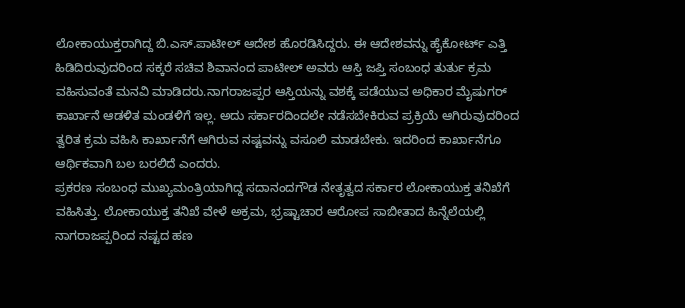ಲೋಕಾಯುಕ್ತರಾಗಿದ್ದ ಬಿ.ಎಸ್.ಪಾಟೀಲ್ ಆದೇಶ ಹೊರಡಿಸಿದ್ದರು. ಈ ಆದೇಶವನ್ನು ಹೈಕೋರ್ಟ್ ಎತ್ತಿ ಹಿಡಿದಿರುವುದರಿಂದ ಸಕ್ಕರೆ ಸಚಿವ ಶಿವಾನಂದ ಪಾಟೀಲ್ ಅವರು ಆಸ್ತಿ ಜಪ್ತಿ ಸಂಬಂಧ ತುರ್ತು ಕ್ರಮ ವಹಿಸುವಂತೆ ಮನವಿ ಮಾಡಿದರು.ನಾಗರಾಜಪ್ಪರ ಆಸ್ತಿಯನ್ನು ವಶಕ್ಕೆ ಪಡೆಯುವ ಅಧಿಕಾರ ಮೈಷುಗರ್ ಕಾರ್ಖಾನೆ ಆಡಳಿತ ಮಂಡಳಿಗೆ ಇಲ್ಲ. ಅದು ಸರ್ಕಾರದಿಂದಲೇ ನಡೆಸಬೇಕಿರುವ ಪ್ರಕ್ರಿಯೆ ಆಗಿರುವುದರಿಂದ ತ್ವರಿತ ಕ್ರಮ ವಹಿಸಿ ಕಾರ್ಖಾನೆಗೆ ಆಗಿರುವ ನಷ್ಟವನ್ನು ವಸೂಲಿ ಮಾಡಬೇಕು. ಇದರಿಂದ ಕಾರ್ಖಾನೆಗೂ ಆರ್ಥಿಕವಾಗಿ ಬಲ ಬರಲಿದೆ ಎಂದರು.
ಪ್ರಕರಣ ಸಂಬಂಧ ಮುಖ್ಯಮಂತ್ರಿಯಾಗಿದ್ದ ಸದಾನಂದಗೌಡ ನೇತೃತ್ವದ ಸರ್ಕಾರ ಲೋಕಾಯುಕ್ತ ತನಿಖೆಗೆ ವಹಿಸಿತ್ತು. ಲೋಕಾಯುಕ್ತ ತನಿಖೆ ವೇಳೆ ಅಕ್ರಮ, ಭ್ರಷ್ಟಾಚಾರ ಆರೋಪ ಸಾಬೀತಾದ ಹಿನ್ನೆಲೆಯಲ್ಲಿ ನಾಗರಾಜಪ್ಪರಿಂದ ನಷ್ಟದ ಹಣ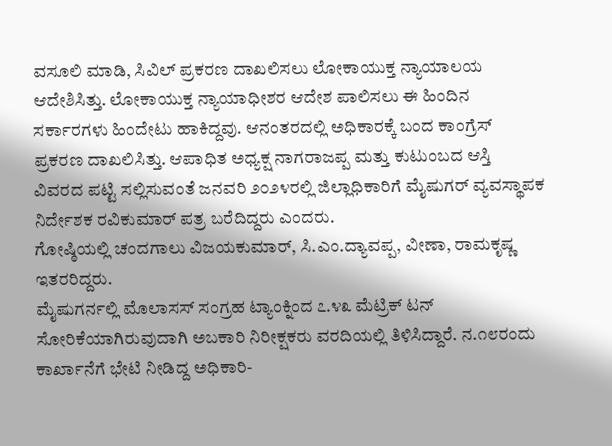ವಸೂಲಿ ಮಾಡಿ, ಸಿವಿಲ್ ಪ್ರಕರಣ ದಾಖಲಿಸಲು ಲೋಕಾಯುಕ್ತ ನ್ಯಾಯಾಲಯ ಆದೇಶಿಸಿತ್ತು. ಲೋಕಾಯುಕ್ತ ನ್ಯಾಯಾಧೀಶರ ಆದೇಶ ಪಾಲಿಸಲು ಈ ಹಿಂದಿನ ಸರ್ಕಾರಗಳು ಹಿಂದೇಟು ಹಾಕಿದ್ದವು. ಆನಂತರದಲ್ಲಿ ಅಧಿಕಾರಕ್ಕೆ ಬಂದ ಕಾಂಗ್ರೆಸ್ ಪ್ರಕರಣ ದಾಖಲಿಸಿತ್ತು. ಆಪಾಧಿತ ಅಧ್ಯಕ್ಷ ನಾಗರಾಜಪ್ಪ ಮತ್ತು ಕುಟುಂಬದ ಆಸ್ತಿ ವಿವರದ ಪಟ್ಟಿ ಸಲ್ಲಿಸುವಂತೆ ಜನವರಿ ೨೦೨೪ರಲ್ಲಿ ಜಿಲ್ಲಾಧಿಕಾರಿಗೆ ಮೈಷುಗರ್ ವ್ಯವಸ್ಥಾಪಕ ನಿರ್ದೇಶಕ ರವಿಕುಮಾರ್ ಪತ್ರ ಬರೆದಿದ್ದರು ಎಂದರು.
ಗೋಷ್ಠಿಯಲ್ಲಿ ಚಂದಗಾಲು ವಿಜಯಕುಮಾರ್, ಸಿ.ಎಂ.ದ್ಯಾವಪ್ಪ, ವೀಣಾ, ರಾಮಕೃಷ್ಣ ಇತರರಿದ್ದರು.
ಮೈಷುಗರ್ನಲ್ಲಿ ಮೊಲಾಸಸ್ ಸಂಗ್ರಹ ಟ್ಯಾಂಕ್ನಿಂದ ೭.೪೩ ಮೆಟ್ರಿಕ್ ಟನ್ ಸೋರಿಕೆಯಾಗಿರುವುದಾಗಿ ಅಬಕಾರಿ ನಿರೀಕ್ಷಕರು ವರದಿಯಲ್ಲಿ ತಿಳಿಸಿದ್ದಾರೆ. ನ.೧೮ರಂದು ಕಾರ್ಖಾನೆಗೆ ಭೇಟಿ ನೀಡಿದ್ದ ಅಧಿಕಾರಿ-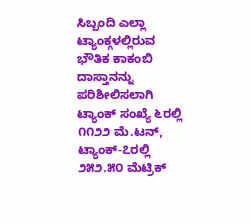ಸಿಬ್ಬಂದಿ ಎಲ್ಲಾ ಟ್ಯಾಂಕ್ಗಳಲ್ಲಿರುವ ಭೌತಿಕ ಕಾಕಂಬಿ ದಾಸ್ತಾನನ್ನು ಪರಿಶೀಲಿಸಲಾಗಿ ಟ್ಯಾಂಕ್ ಸಂಖ್ಯೆ ೬ರಲ್ಲಿ ೧೧೨೨ ಮೆ.ಟನ್, ಟ್ಯಾಂಕ್-೭ರಲ್ಲಿ ೨೫೨.೫೦ ಮೆಟ್ರಿಕ್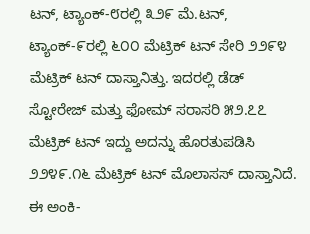ಟನ್, ಟ್ಯಾಂಕ್-೮ರಲ್ಲಿ ೩೨೯ ಮೆ.ಟನ್, ಟ್ಯಾಂಕ್-೯ರಲ್ಲಿ ೬೦೦ ಮೆಟ್ರಿಕ್ ಟನ್ ಸೇರಿ ೨೨೯೪ ಮೆಟ್ರಿಕ್ ಟನ್ ದಾಸ್ತಾನಿತ್ತು. ಇದರಲ್ಲಿ ಡೆಡ್ ಸ್ಟೋರೇಜ್ ಮತ್ತು ಫೋಮ್ ಸರಾಸರಿ ೫೨.೭೭ ಮೆಟ್ರಿಕ್ ಟನ್ ಇದ್ದು ಅದನ್ನು ಹೊರತುಪಡಿಸಿ ೨೨೪೯.೧೬ ಮೆಟ್ರಿಕ್ ಟನ್ ಮೊಲಾಸಸ್ ದಾಸ್ತಾನಿದೆ. ಈ ಅಂಕಿ-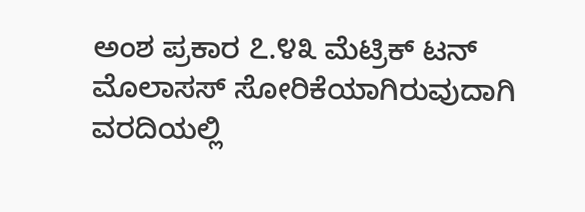ಅಂಶ ಪ್ರಕಾರ ೭.೪೩ ಮೆಟ್ರಿಕ್ ಟನ್ ಮೊಲಾಸಸ್ ಸೋರಿಕೆಯಾಗಿರುವುದಾಗಿ ವರದಿಯಲ್ಲಿ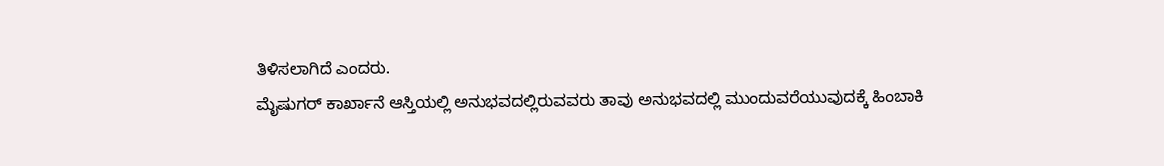ತಿಳಿಸಲಾಗಿದೆ ಎಂದರು.
ಮೈಷುಗರ್ ಕಾರ್ಖಾನೆ ಆಸ್ತಿಯಲ್ಲಿ ಅನುಭವದಲ್ಲಿರುವವರು ತಾವು ಅನುಭವದಲ್ಲಿ ಮುಂದುವರೆಯುವುದಕ್ಕೆ ಹಿಂಬಾಕಿ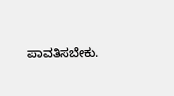ಪಾವತಿಸಬೇಕು.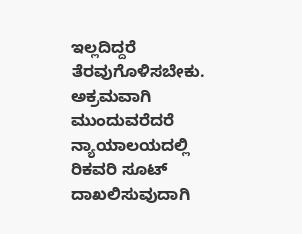ಇಲ್ಲದಿದ್ದರೆ ತೆರವುಗೊಳಿಸಬೇಕು. ಅಕ್ರಮವಾಗಿ ಮುಂದುವರೆದರೆ ನ್ಯಾಯಾಲಯದಲ್ಲಿ ರಿಕವರಿ ಸೂಟ್ ದಾಖಲಿಸುವುದಾಗಿ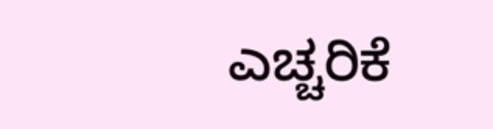ಎಚ್ಚರಿಕೆ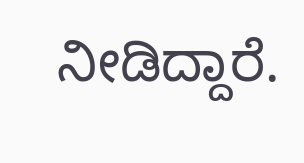ನೀಡಿದ್ದಾರೆ.